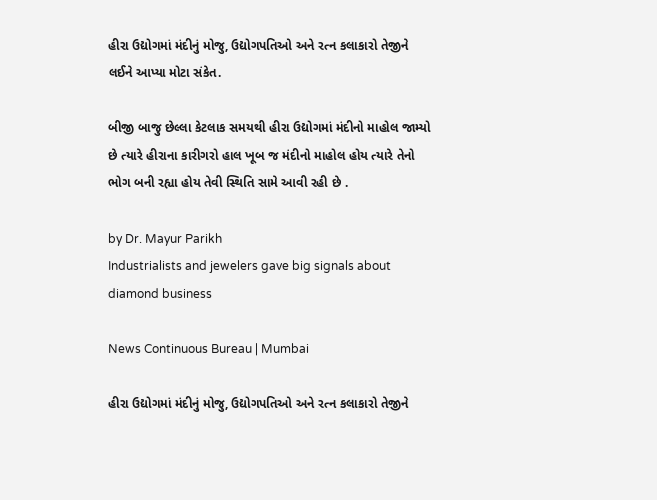હીરા ઉદ્યોગમાં મંદીનું મોજુ, ઉદ્યોગપતિઓ અને રત્ન કલાકારો તેજીને લઈને આપ્યા મોટા સંકેત.

બીજી બાજુ છેલ્લા કેટલાક સમયથી હીરા ઉદ્યોગમાં મંદીનો માહોલ જામ્યો છે ત્યારે હીરાના કારીગરો હાલ ખૂબ જ મંદીનો માહોલ હોય ત્યારે તેનો ભોગ બની રહ્યા હોય તેવી સ્થિતિ સામે આવી રહી છે .

by Dr. Mayur Parikh
Industrialists and jewelers gave big signals about diamond business

News Continuous Bureau | Mumbai

હીરા ઉદ્યોગમાં મંદીનું મોજુ, ઉદ્યોગપતિઓ અને રત્ન કલાકારો તેજીને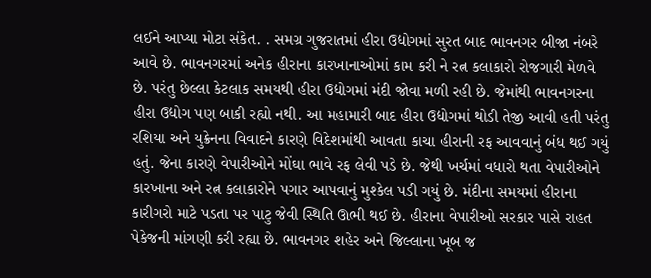લઈને આપ્યા મોટા સંકેત. . સમગ્ર ગુજરાતમાં હીરા ઉદ્યોગમાં સુરત બાદ ભાવનગર બીજા નંબરે આવે છે. ભાવનગરમાં અનેક હીરાના કારખાનાઓમાં કામ કરી ને રત્ન કલાકારો રોજગારી મેળવે છે. પરંતુ છેલ્લા કેટલાક સમયથી હીરા ઉદ્યોગમાં મંદી જોવા મળી રહી છે. જેમાંથી ભાવનગરના હીરા ઉદ્યોગ પણ બાકી રહ્યો નથી. આ મહામારી બાદ હીરા ઉદ્યોગમાં થોડી તેજી આવી હતી પરંતુ રશિયા અને યુક્રેનના વિવાદને કારણે વિદેશમાંથી આવતા કાચા હીરાની રફ આવવાનું બંધ થઈ ગયું હતું. જેના કારણે વેપારીઓને મોંઘા ભાવે રફ લેવી પડે છે. જેથી ખર્ચમાં વધારો થતા વેપારીઓને કારખાના અને રત્ન કલાકારોને પગાર આપવાનું મુશ્કેલ પડી ગયું છે. મંદીના સમયમાં હીરાના કારીગરો માટે પડતા પર પાટુ જેવી સ્થિતિ ઊભી થઈ છે. હીરાના વેપારીઓ સરકાર પાસે રાહત પેકેજની માંગણી કરી રહ્યા છે. ભાવનગર શહેર અને જિલ્લાના ખૂબ જ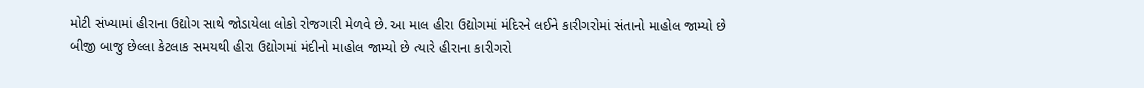મોટી સંખ્યામાં હીરાના ઉદ્યોગ સાથે જોડાયેલા લોકો રોજગારી મેળવે છે. આ માલ હીરા ઉદ્યોગમાં મંદિરને લઈને કારીગરોમાં સંતાનો માહોલ જામ્યો છે બીજી બાજુ છેલ્લા કેટલાક સમયથી હીરા ઉદ્યોગમાં મંદીનો માહોલ જામ્યો છે ત્યારે હીરાના કારીગરો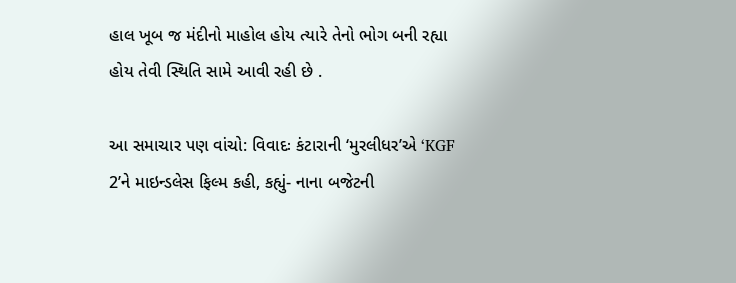હાલ ખૂબ જ મંદીનો માહોલ હોય ત્યારે તેનો ભોગ બની રહ્યા હોય તેવી સ્થિતિ સામે આવી રહી છે .

આ સમાચાર પણ વાંચો: વિવાદઃ કંટારાની ‘મુરલીધર’એ ‘KGF 2’ને માઇન્ડલેસ ફિલ્મ કહી, કહ્યું- નાના બજેટની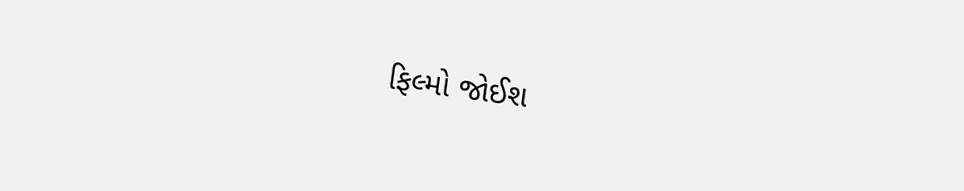ફિલ્મો જોઈશ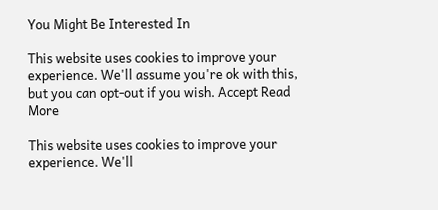You Might Be Interested In

This website uses cookies to improve your experience. We'll assume you're ok with this, but you can opt-out if you wish. Accept Read More

This website uses cookies to improve your experience. We'll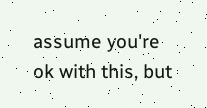assume you're ok with this, but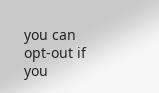you can opt-out if you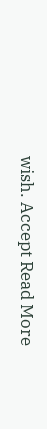wish. Accept Read More